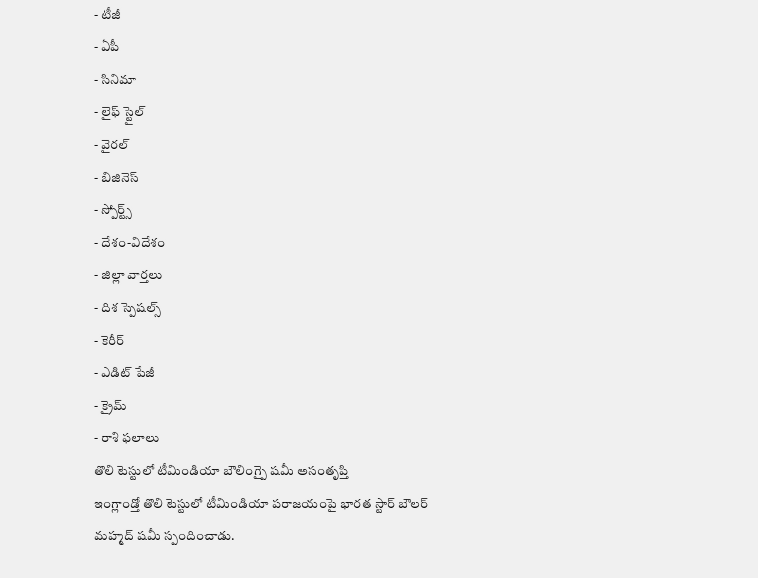- టీజీ
- ఏపీ
- సినిమా
- లైఫ్ స్టైల్
- వైరల్
- బిజినెస్
- స్పోర్ట్స్
- దేశం-విదేశం
- జిల్లా వార్తలు
- దిశ స్పెషల్స్
- కెరీర్
- ఎడిట్ పేజీ
- క్రైమ్
- రాశి ఫలాలు
తొలి టెస్టులో టీమిండియా బౌలింగ్పై షమీ అసంతృప్తి
ఇంగ్లాండ్తో తొలి టెస్టులో టీమిండియా పరాజయంపై భారత స్టార్ బౌలర్ మహ్మద్ షమీ స్పందించాడు.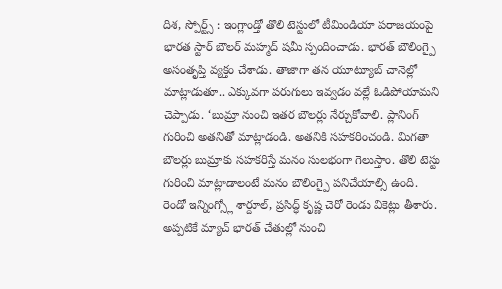దిశ, స్పోర్ట్స్ : ఇంగ్లాండ్తో తొలి టెస్టులో టీమిండియా పరాజయంపై భారత స్టార్ బౌలర్ మహ్మద్ షమీ స్పందించాడు. భారత్ బౌలింగ్పై అసంతృప్తి వ్యక్తం చేశాడు. తాజాగా తన యూట్యూబ్ చానెల్లో మాట్లాడుతూ.. ఎక్కువగా పరుగులు ఇవ్వడం వల్లే ఓడిపోయామని చెప్పాడు. ‘బుమ్రా నుంచి ఇతర బౌలర్లు నేర్చుకోవాలి. ప్లానింగ్ గురించి అతనితో మాట్లాడండి. అతనికి సహకరించండి. మిగతా బౌలర్లు బుమ్రాకు సహకరిస్తే మనం సులభంగా గెలుస్తాం. తొలి టెస్టు గురించి మాట్లాడాలంటే మనం బౌలింగ్పై పనిచేయాల్సి ఉంది. రెండో ఇన్నింగ్స్లో శార్దూల్, ప్రసిద్ధ్ కృష్ణ చెరో రెండు వికెట్లు తీశారు. అప్పటికే మ్యాచ్ భారత్ చేతుల్లో నుంచి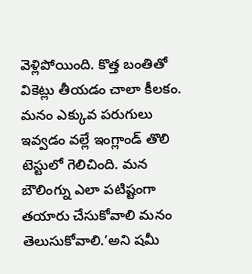వెళ్లిపోయింది. కొత్త బంతితో వికెట్లు తీయడం చాలా కీలకం. మనం ఎక్కువ పరుగులు ఇవ్వడం వల్లే ఇంగ్లాండ్ తొలి టెస్టులో గెలిచింది. మన బౌలింగ్ను ఎలా పటిష్టంగా తయారు చేసుకోవాలి మనం తెలుసుకోవాలి.’అని షమీ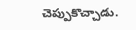చెప్పుకొచ్చాడు.